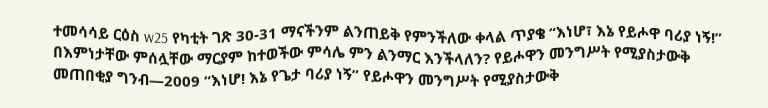ተመሳሳይ ርዕስ w25 የካቲት ገጽ 30-31 ማናችንም ልንጠይቅ የምንችለው ቀላል ጥያቄ “እነሆ፣ እኔ የይሖዋ ባሪያ ነኝ!” በእምነታቸው ምሰሏቸው ማርያም ከተወችው ምሳሌ ምን ልንማር እንችላለን? የይሖዋን መንግሥት የሚያስታውቅ መጠበቂያ ግንብ—2009 “እነሆ! እኔ የጌታ ባሪያ ነኝ” የይሖዋን መንግሥት የሚያስታውቅ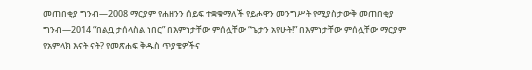መጠበቂያ ግንብ—2008 ማርያም የሐዘንን ሰይፍ ተቋቁማለች የይሖዋን መንግሥት የሚያስታውቅ መጠበቂያ ግንብ—2014 “በልቧ ታሰላስል ነበር” በእምነታቸው ምሰሏቸው “ጌታን አየሁት!” በእምነታቸው ምሰሏቸው ማርያም የአምላክ እናት ናት? የመጽሐፍ ቅዱስ ጥያቄዎችና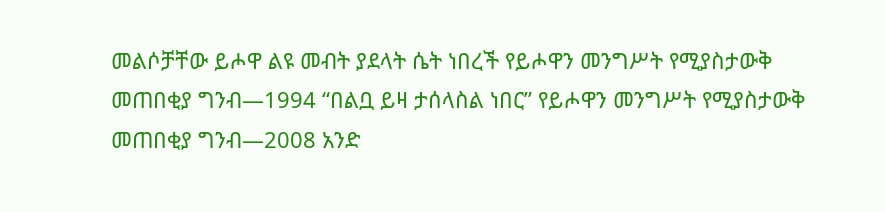መልሶቻቸው ይሖዋ ልዩ መብት ያደላት ሴት ነበረች የይሖዋን መንግሥት የሚያስታውቅ መጠበቂያ ግንብ—1994 “በልቧ ይዛ ታሰላስል ነበር” የይሖዋን መንግሥት የሚያስታውቅ መጠበቂያ ግንብ—2008 አንድ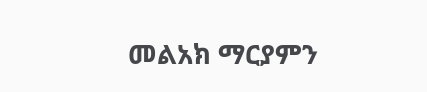መልአክ ማርያምን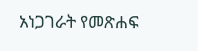አነጋገራት የመጽሐፍ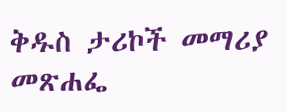ቅዱስ ታሪኮች መማሪያ መጽሐፌ